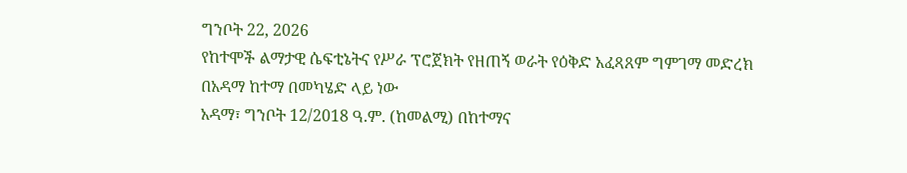ግንቦት 22, 2026
የከተሞች ልማታዊ ሴፍቲኔትና የሥራ ፕሮጀክት የዘጠኝ ወራት የዕቅድ አፈጻጸም ግምገማ መድረክ በአዳማ ከተማ በመካሄድ ላይ ነው
አዳማ፣ ግንቦት 12/2018 ዓ.ም. (ከመልሚ) በከተማና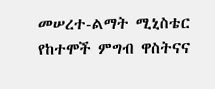መሠረተ-ልማት ሚኒስቴር የከተሞች ምግብ ዋስትናና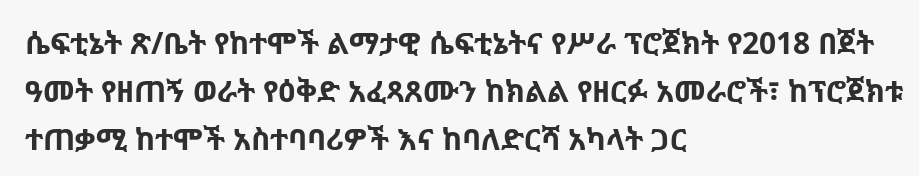ሴፍቲኔት ጽ/ቤት የከተሞች ልማታዊ ሴፍቲኔትና የሥራ ፕሮጀክት የ2018 በጀት ዓመት የዘጠኝ ወራት የዕቅድ አፈጻጸሙን ከክልል የዘርፉ አመራሮች፣ ከፕሮጀክቱ ተጠቃሚ ከተሞች አስተባባሪዎች እና ከባለድርሻ አካላት ጋር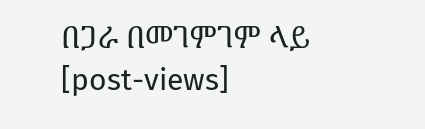በጋራ በመገምገም ላይ
[post-views]